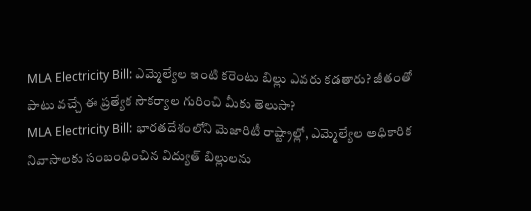MLA Electricity Bill: ఎమ్మెల్యేల ఇంటి కరెంటు బిల్లు ఎవరు కడతారు? జీతంతో పాటు వచ్చే ఈ ప్రత్యేక సౌకర్యాల గురించి మీకు తెలుసా?
MLA Electricity Bill: భారతదేశంలోని మెజారిటీ రాష్ట్రాల్లో, ఎమ్మెల్యేల అధికారిక నివాసాలకు సంబంధించిన విద్యుత్ బిల్లులను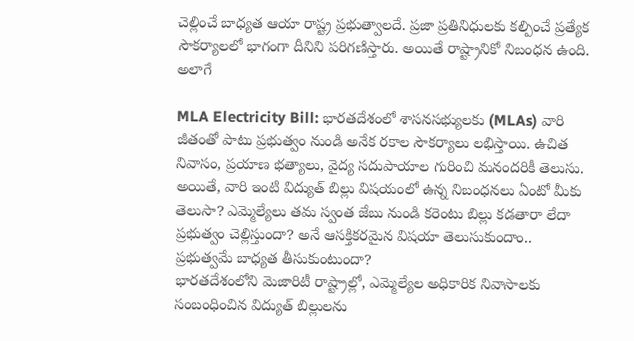చెల్లించే బాధ్యత ఆయా రాష్ట్ర ప్రభుత్వాలదే. ప్రజా ప్రతినిధులకు కల్పించే ప్రత్యేక సౌకర్యాలలో భాగంగా దీనిని పరిగణిస్తారు. అయితే రాష్ట్రానికో నిబంధన ఉంది. అలాగే

MLA Electricity Bill: భారతదేశంలో శాసనసభ్యులకు (MLAs) వారి జీతంతో పాటు ప్రభుత్వం నుండి అనేక రకాల సౌకర్యాలు లభిస్తాయి. ఉచిత నివాసం, ప్రయాణ భత్యాలు, వైద్య సదుపాయాల గురించి మనందరికీ తెలుసు. అయితే, వారి ఇంటి విద్యుత్ బిల్లు విషయంలో ఉన్న నిబంధనలు ఏంటో మీకు తెలుసా? ఎమ్మెల్యేలు తమ స్వంత జేబు నుండి కరెంటు బిల్లు కడతారా లేదా ప్రభుత్వం చెల్లిస్తుందా? అనే ఆసక్తికరమైన విషయా తెలుసుకుందాం..
ప్రభుత్వమే బాధ్యత తీసుకుంటుందా?
భారతదేశంలోని మెజారిటీ రాష్ట్రాల్లో, ఎమ్మెల్యేల అధికారిక నివాసాలకు సంబంధించిన విద్యుత్ బిల్లులను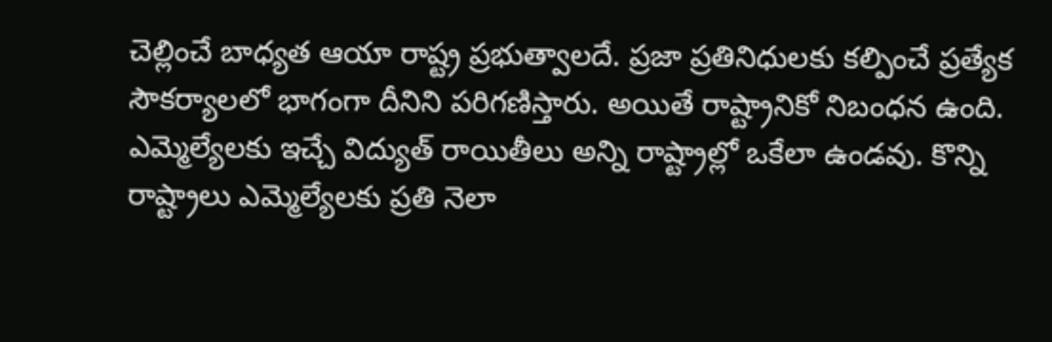చెల్లించే బాధ్యత ఆయా రాష్ట్ర ప్రభుత్వాలదే. ప్రజా ప్రతినిధులకు కల్పించే ప్రత్యేక సౌకర్యాలలో భాగంగా దీనిని పరిగణిస్తారు. అయితే రాష్ట్రానికో నిబంధన ఉంది. ఎమ్మెల్యేలకు ఇచ్చే విద్యుత్ రాయితీలు అన్ని రాష్ట్రాల్లో ఒకేలా ఉండవు. కొన్ని రాష్ట్రాలు ఎమ్మెల్యేలకు ప్రతి నెలా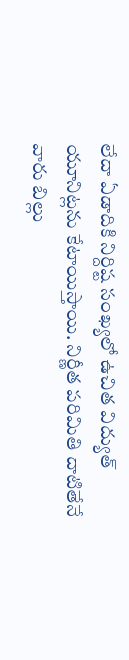లేదా ఏడాదికి నిర్దిష్ట సంఖ్యలో ఉచిత విద్యుత్ యూనిట్లను కేటాయిస్తాయి. నిర్ణీత పరిమితి దాటితేనే వారు బిల్లు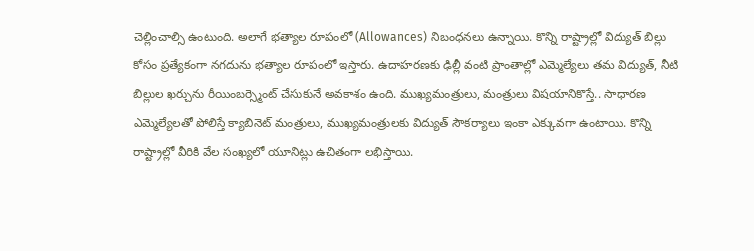చెల్లించాల్సి ఉంటుంది. అలాగే భత్యాల రూపంలో (Allowances) నిబంధనలు ఉన్నాయి. కొన్ని రాష్ట్రాల్లో విద్యుత్ బిల్లు కోసం ప్రత్యేకంగా నగదును భత్యాల రూపంలో ఇస్తారు. ఉదాహరణకు ఢిల్లీ వంటి ప్రాంతాల్లో ఎమ్మెల్యేలు తమ విద్యుత్, నీటి బిల్లుల ఖర్చును రీయింబర్స్మెంట్ చేసుకునే అవకాశం ఉంది. ముఖ్యమంత్రులు, మంత్రులు విషయానికొస్తే.. సాధారణ ఎమ్మెల్యేలతో పోలిస్తే క్యాబినెట్ మంత్రులు, ముఖ్యమంత్రులకు విద్యుత్ సౌకర్యాలు ఇంకా ఎక్కువగా ఉంటాయి. కొన్ని రాష్ట్రాల్లో వీరికి వేల సంఖ్యలో యూనిట్లు ఉచితంగా లభిస్తాయి.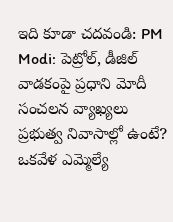ఇది కూడా చదవండి: PM Modi: పెట్రోల్, డీజిల్ వాడకంపై ప్రధాని మోదీ సంచలన వ్యాఖ్యలు
ప్రభుత్వ నివాసాల్లో ఉంటే?
ఒకవేళ ఎమ్మెల్యే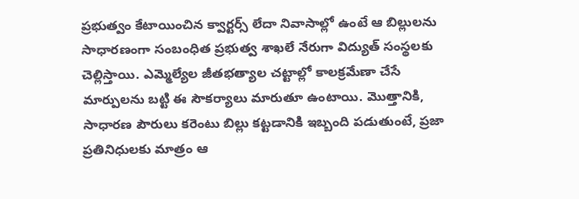ప్రభుత్వం కేటాయించిన క్వార్టర్స్ లేదా నివాసాల్లో ఉంటే ఆ బిల్లులను సాధారణంగా సంబంధిత ప్రభుత్వ శాఖలే నేరుగా విద్యుత్ సంస్థలకు చెల్లిస్తాయి. ఎమ్మెల్యేల జీతభత్యాల చట్టాల్లో కాలక్రమేణా చేసే మార్పులను బట్టి ఈ సౌకర్యాలు మారుతూ ఉంటాయి. మొత్తానికి, సాధారణ పౌరులు కరెంటు బిల్లు కట్టడానికి ఇబ్బంది పడుతుంటే, ప్రజా ప్రతినిధులకు మాత్రం ఆ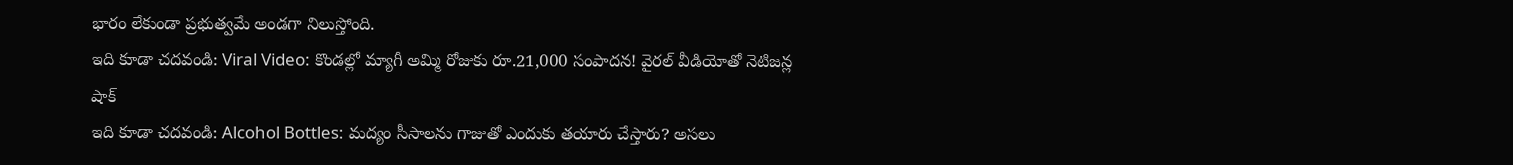భారం లేకుండా ప్రభుత్వమే అండగా నిలుస్తోంది.
ఇది కూడా చదవండి: Viral Video: కొండల్లో మ్యాగీ అమ్మి రోజుకు రూ.21,000 సంపాదన! వైరల్ వీడియోతో నెటిజన్ల షాక్
ఇది కూడా చదవండి: Alcohol Bottles: మద్యం సీసాలను గాజుతో ఎందుకు తయారు చేస్తారు? అసలు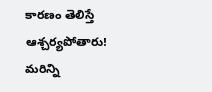కారణం తెలిస్తే ఆశ్చర్యపోతారు!
మరిన్ని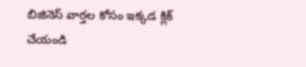బిజినెస్ వార్తల కోసం ఇక్కడ క్లిక్ చేయండి